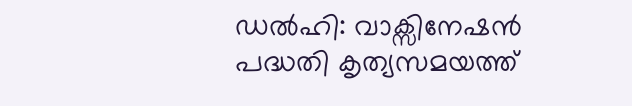ഡൽഹി: വാക്സിനേഷൻ പദ്ധതി കൃത്യസമയത്ത്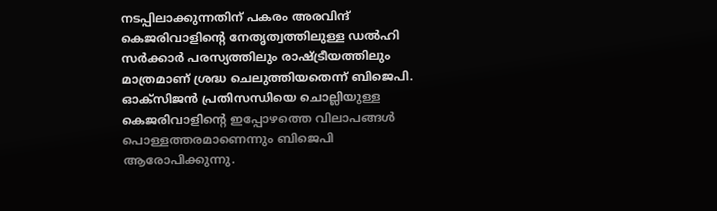നടപ്പിലാക്കുന്നതിന് പകരം അരവിന്ദ് കെജരിവാളിന്റെ നേതൃത്വത്തിലുള്ള ഡൽഹി സർക്കാർ പരസ്യത്തിലും രാഷ്ട്രീയത്തിലും മാത്രമാണ് ശ്രദ്ധ ചെലുത്തിയതെന്ന് ബിജെപി. ഓക്സിജൻ പ്രതിസന്ധിയെ ചൊല്ലിയുള്ള കെജരിവാളിന്റെ ഇപ്പോഴത്തെ വിലാപങ്ങൾ പൊള്ളത്തരമാണെന്നും ബിജെപി ആരോപിക്കുന്നു.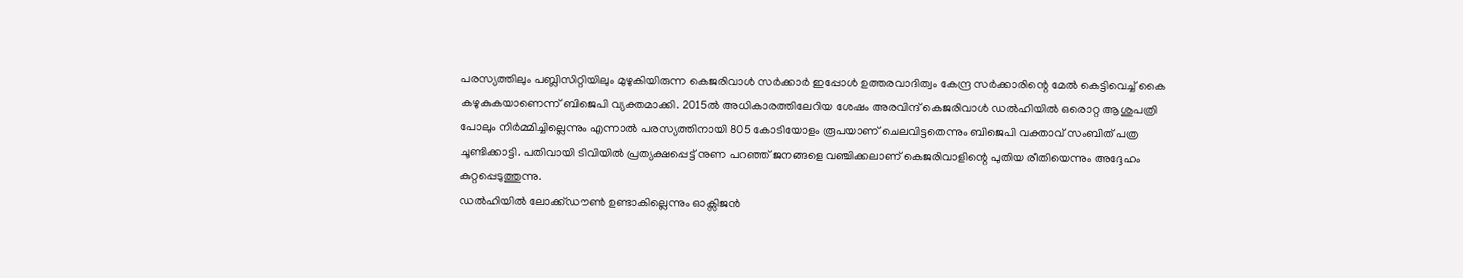പരസ്യത്തിലും പബ്ലിസിറ്റിയിലും മുഴുകിയിരുന്ന കെജരിവാൾ സർക്കാർ ഇപ്പോൾ ഉത്തരവാദിത്വം കേന്ദ്ര സർക്കാരിന്റെ മേൽ കെട്ടിവെച്ച് കൈ കഴുകുകയാണെന്ന് ബിജെപി വ്യക്തമാക്കി. 2015ൽ അധികാരത്തിലേറിയ ശേഷം അരവിന്ദ് കെജരിവാൾ ഡൽഹിയിൽ ഒരൊറ്റ ആശുപത്രി പോലും നിർമ്മിച്ചില്ലെന്നും എന്നാൽ പരസ്യത്തിനായി 805 കോടിയോളം രൂപയാണ് ചെലവിട്ടതെന്നും ബിജെപി വക്താവ് സംബിത് പത്ര ചൂണ്ടിക്കാട്ടി. പതിവായി ടിവിയിൽ പ്രത്യക്ഷപ്പെട്ട് നുണ പറഞ്ഞ് ജനങ്ങളെ വഞ്ചിക്കലാണ് കെജരിവാളിന്റെ പുതിയ രീതിയെന്നും അദ്ദേഹം കുറ്റപ്പെടുത്തുന്നു.
ഡൽഹിയിൽ ലോക്ക്ഡൗൺ ഉണ്ടാകില്ലെന്നും ഓക്സിജൻ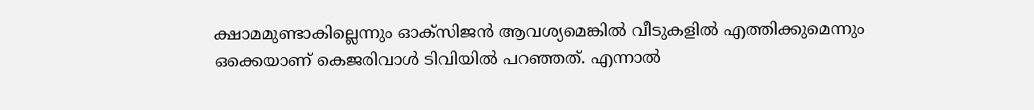ക്ഷാമമുണ്ടാകില്ലെന്നും ഓക്സിജൻ ആവശ്യമെങ്കിൽ വീടുകളിൽ എത്തിക്കുമെന്നും ഒക്കെയാണ് കെജരിവാൾ ടിവിയിൽ പറഞ്ഞത്. എന്നാൽ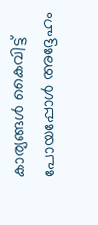കാര്യങ്ങൾ കൈവിട്ട് പോയപ്പോൾ അദ്ദേഹം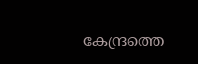കേന്ദ്രത്തെ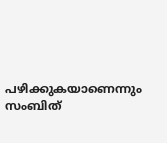പഴിക്കുകയാണെന്നും സംബിത്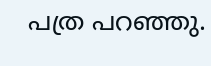പത്ര പറഞ്ഞു.